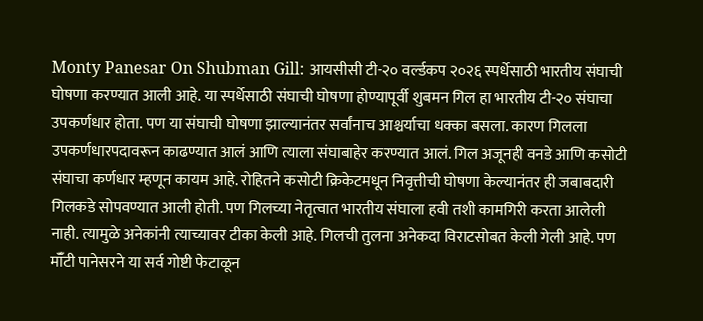Monty Panesar On Shubman Gill: आयसीसी टी-२० वर्ल्डकप २०२६ स्पर्धेसाठी भारतीय संघाची घोषणा करण्यात आली आहे. या स्पर्धेसाठी संघाची घोषणा होण्यापूर्वी शुबमन गिल हा भारतीय टी-२० संघाचा उपकर्णधार होता. पण या संघाची घोषणा झाल्यानंतर सर्वांनाच आश्चर्याचा धक्का बसला. कारण गिलला उपकर्णधारपदावरून काढण्यात आलं आणि त्याला संघाबाहेर करण्यात आलं. गिल अजूनही वनडे आणि कसोटी संघाचा कर्णधार म्हणून कायम आहे. रोहितने कसोटी क्रिकेटमधून निवृत्तीची घोषणा केल्यानंतर ही जबाबदारी गिलकडे सोपवण्यात आली होती. पण गिलच्या नेतृत्वात भारतीय संघाला हवी तशी कामगिरी करता आलेली नाही. त्यामुळे अनेकांनी त्याच्यावर टीका केली आहे. गिलची तुलना अनेकदा विराटसोबत केली गेली आहे. पण मॉँटी पानेसरने या सर्व गोष्टी फेटाळून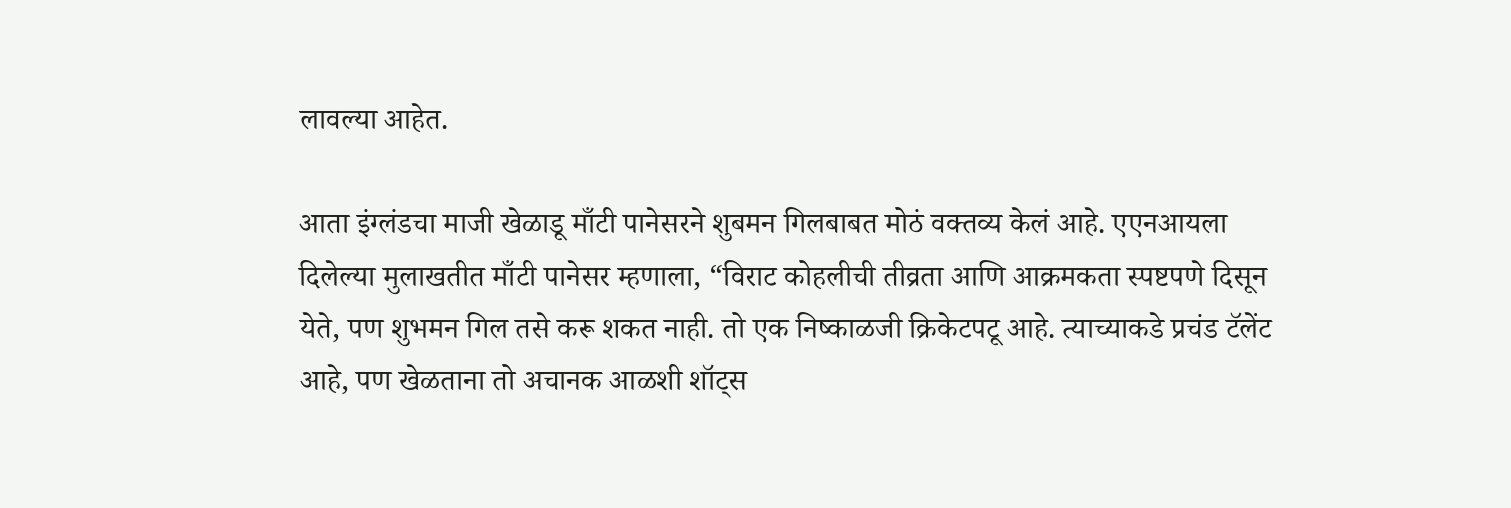लावल्या आहेत.

आता इंग्लंडचा माजी खेळाडू माँटी पानेसरने शुबमन गिलबाबत मोठं वक्तव्य केलं आहे. एएनआयला दिलेल्या मुलाखतीत माँटी पानेसर म्हणाला, “विराट कोहलीची तीव्रता आणि आक्रमकता स्पष्टपणे दिसून येते, पण शुभमन गिल तसे करू शकत नाही. तो एक निष्काळजी क्रिकेटपटू आहे. त्याच्याकडे प्रचंड टॅलेंट आहे, पण खेळताना तो अचानक आळशी शॉट्स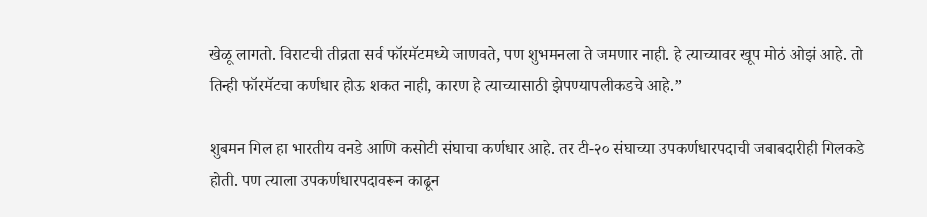खेळू लागतो. विराटची तीव्रता सर्व फॉरमॅटमध्ये जाणवते, पण शुभमनला ते जमणार नाही. हे त्याच्यावर खूप मोठं ओझं आहे. तो तिन्ही फॉरमॅटचा कर्णधार होऊ शकत नाही, कारण हे त्याच्यासाठी झेपण्यापलीकडचे आहे.”

शुबमन गिल हा भारतीय वनडे आणि कसोटी संघाचा कर्णधार आहे. तर टी-२० संघाच्या उपकर्णधारपदाची जबाबदारीही गिलकडे होती. पण त्याला उपकर्णधारपदावरून काढून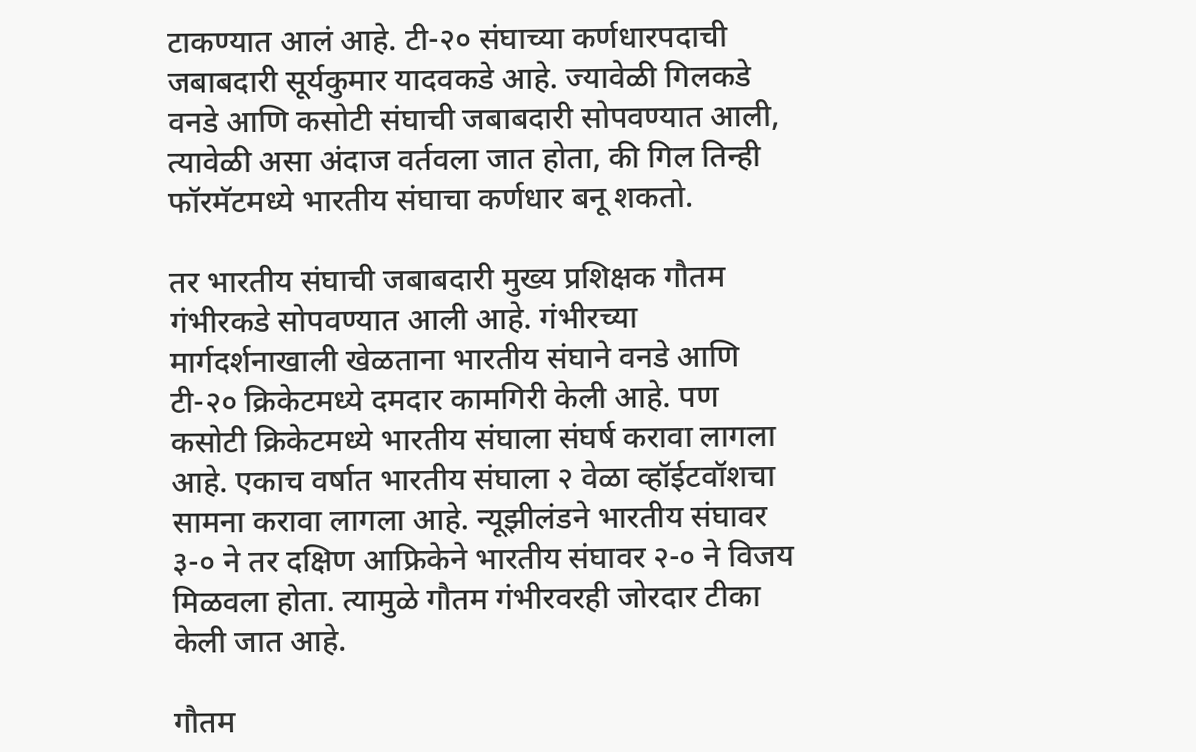टाकण्यात आलं आहे. टी-२० संघाच्या कर्णधारपदाची जबाबदारी सूर्यकुमार यादवकडे आहे. ज्यावेळी गिलकडे वनडे आणि कसोटी संघाची जबाबदारी सोपवण्यात आली, त्यावेळी असा अंदाज वर्तवला जात होता, की गिल तिन्ही फॉरमॅटमध्ये भारतीय संघाचा कर्णधार बनू शकतो.

तर भारतीय संघाची जबाबदारी मुख्य प्रशिक्षक गौतम गंभीरकडे सोपवण्यात आली आहे. गंभीरच्या मार्गदर्शनाखाली खेळताना भारतीय संघाने वनडे आणि टी-२० क्रिकेटमध्ये दमदार कामगिरी केली आहे. पण कसोटी क्रिकेटमध्ये भारतीय संघाला संघर्ष करावा लागला आहे. एकाच वर्षात भारतीय संघाला २ वेळा व्हॉईटवॉशचा सामना करावा लागला आहे. न्यूझीलंडने भारतीय संघावर ३-० ने तर दक्षिण आफ्रिकेने भारतीय संघावर २-० ने विजय मिळवला होता. त्यामुळे गौतम गंभीरवरही जोरदार टीका केली जात आहे.

गौतम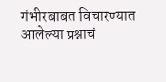गंभीरबाबत विचारण्यात आलेल्या प्रश्नाचं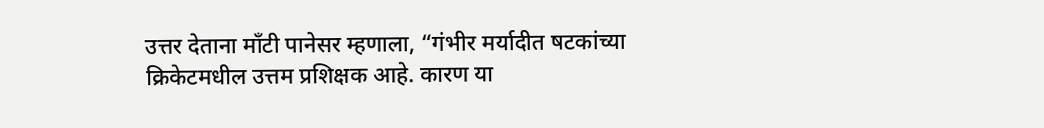उत्तर देताना माँटी पानेसर म्हणाला, “गंभीर मर्यादीत षटकांच्या क्रिकेटमधील उत्तम प्रशिक्षक आहे. कारण या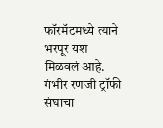फॉरमॅटमध्ये त्याने भरपूर यश मिळवलं आहे. गंभीर रणजी ट्रॉफी संघाचा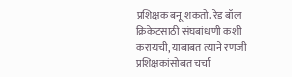प्रशिक्षक बनू शकतो. रेड बॉल क्रिकेटसाठी संघबांधणी कशी करायची, याबाबत त्याने रणजी प्रशिक्षकांसोबत चर्चा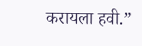करायला हवी.”